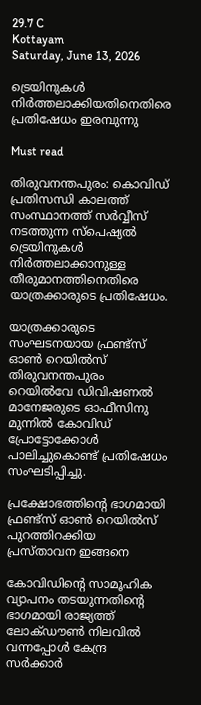29.7 C
Kottayam
Saturday, June 13, 2026

ട്രെയിനുകൾ നിർത്തലാക്കിയതിനെതിരെ പ്രതിഷേധം ഇരമ്പുന്നു

Must read

തിരുവനന്തപുരം: കൊവിഡ് പ്രതിസന്ധി കാലത്ത് സംസ്ഥാനത്ത് സർവ്വീസ് നടത്തുന്ന സ്പെഷ്യൽ ട്രെയിനുകൾ നിർത്തലാക്കാനുള്ള തീരുമാനത്തിനെതിരെ യാത്രക്കാരുടെ പ്രതിഷേധം.

യാത്രക്കാരുടെ സംഘടനയായ ഫ്രണ്ട്സ് ഓൺ റെയിൽസ് തിരുവനന്തപുരം റെയിൽവേ ഡിവിഷണൽ മാനേജരുടെ ഓഫീസിനു മുന്നിൽ കോവിഡ് പ്രോട്ടോക്കോൾ പാലിച്ചുകൊണ്ട് പ്രതിഷേധം സംഘടിപ്പിച്ചു.

പ്രക്ഷോഭത്തിന്റെ ഭാഗമായി ഫ്രണ്ട്സ് ഓൺ റെയിൽസ് പുറത്തിറക്കിയ പ്രസ്താവന ഇങ്ങനെ

കോവിഡിൻ്റെ സാമൂഹിക വ്യാപനം തടയുന്നതിൻ്റെ ഭാഗമായി രാജ്യത്ത് ലോക്ഡൗൺ നിലവിൽ വന്നപ്പോൾ കേന്ദ്ര സർക്കാർ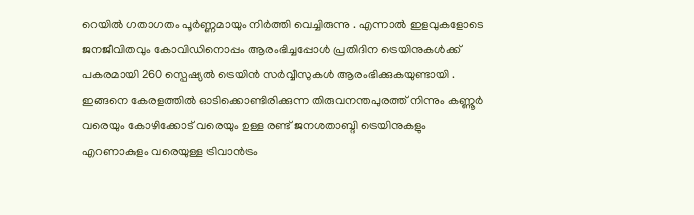റെയിൽ ഗതാഗതം പൂർണ്ണമായും നിർത്തി വെച്ചിരുന്നു . എന്നാൽ ഇളവുകളോടെ ജനജീവിതവും കോവിഡിനൊപ്പം ആരംഭിച്ചപ്പോൾ പ്രതിദിന ട്രെയിനുകൾക്ക് പകരമായി 260 സ്പെഷ്യൽ ട്രെയിൻ സർവ്വീസുകൾ ആരംഭിക്കുകയുണ്ടായി . ഇങ്ങനെ കേരളത്തിൽ ഓടിക്കൊണ്ടിരിക്കുന്ന തിരുവനന്തപുരത്ത് നിന്നും കണ്ണൂർ വരെയും കോഴിക്കോട് വരെയും ഉള്ള രണ്ട് ജനശതാബ്ദി ട്രെയിനുകളും എറണാകുളം വരെയുള്ള ട്രിവാൻട്രം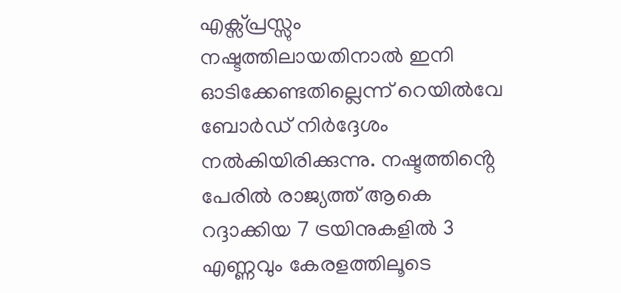എക്സ്പ്രസ്സും നഷ്ടത്തിലായതിനാൽ ഇനി ഓടിക്കേണ്ടതില്ലെന്ന് റെയിൽവേ ബോർഡ് നിർദ്ദേശം നൽകിയിരിക്കുന്നു. നഷ്ടത്തിൻ്റെ പേരിൽ രാജ്യത്ത് ആകെ റദ്ദാക്കിയ 7 ട്രയിനുകളിൽ 3 എണ്ണവും കേരളത്തിലൂടെ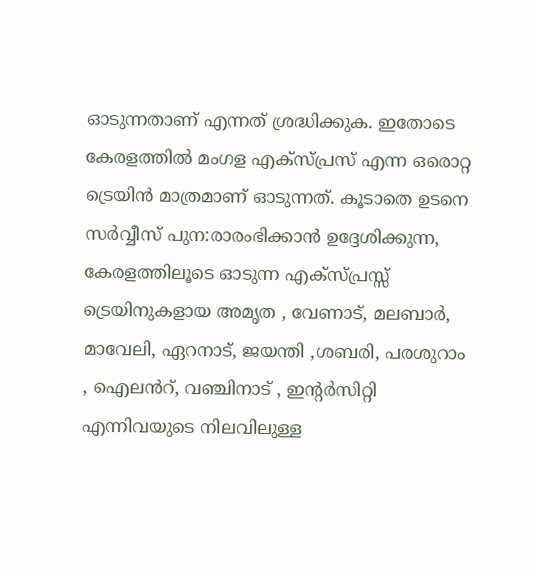ഓടുന്നതാണ് എന്നത് ശ്രദ്ധിക്കുക. ഇതോടെ കേരളത്തിൽ മംഗള എക്സ്പ്രസ് എന്ന ഒരൊറ്റ ട്രെയിൻ മാത്രമാണ് ഓടുന്നത്. കൂടാതെ ഉടനെ സർവ്വീസ് പുന:രാരംഭിക്കാൻ ഉദ്ദേശിക്കുന്ന, കേരളത്തിലൂടെ ഓടുന്ന എക്സ്പ്രസ്സ് ട്രെയിനുകളായ അമൃത , വേണാട്, മലബാർ, മാവേലി, ഏറനാട്, ജയന്തി ,ശബരി, പരശുറാം , ഐലൻറ്, വഞ്ചിനാട് , ഇൻ്റർസിറ്റി എന്നിവയുടെ നിലവിലുള്ള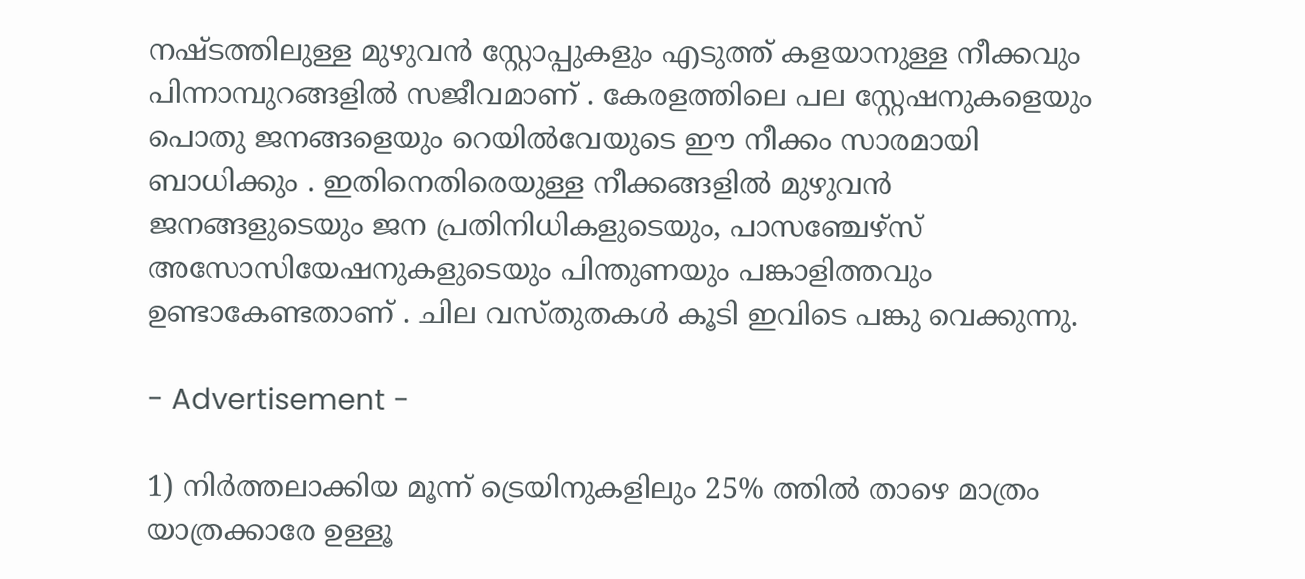നഷ്ടത്തിലുള്ള മുഴുവൻ സ്റ്റോപ്പുകളും എടുത്ത് കളയാനുള്ള നീക്കവും പിന്നാമ്പുറങ്ങളിൽ സജീവമാണ് . കേരളത്തിലെ പല സ്റ്റേഷനുകളെയും പൊതു ജനങ്ങളെയും റെയിൽവേയുടെ ഈ നീക്കം സാരമായി ബാധിക്കും . ഇതിനെതിരെയുള്ള നീക്കങ്ങളിൽ മുഴുവൻ ജനങ്ങളുടെയും ജന പ്രതിനിധികളുടെയും, പാസഞ്ചേഴ്സ് അസോസിയേഷനുകളുടെയും പിന്തുണയും പങ്കാളിത്തവും ഉണ്ടാകേണ്ടതാണ് . ചില വസ്തുതകൾ കൂടി ഇവിടെ പങ്കു വെക്കുന്നു.

- Advertisement -

1) നിർത്തലാക്കിയ മൂന്ന് ട്രെയിനുകളിലും 25% ത്തിൽ താഴെ മാത്രം യാത്രക്കാരേ ഉള്ളൂ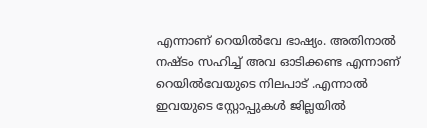എന്നാണ് റെയിൽവേ ഭാഷ്യം. അതിനാൽ നഷ്ടം സഹിച്ച് അവ ഓടിക്കണ്ട എന്നാണ് റെയിൽവേയുടെ നിലപാട് .എന്നാൽ ഇവയുടെ സ്റ്റോപ്പുകൾ ജില്ലയിൽ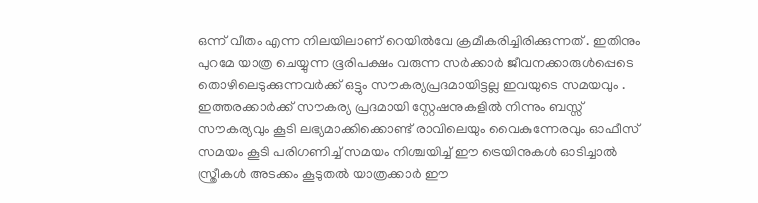ഒന്ന് വീതം എന്ന നിലയിലാണ് റെയിൽവേ ക്രമീകരിച്ചിരിക്കുന്നത് . ഇതിനും പുറമേ യാത്ര ചെയ്യുന്ന ഭൂരിപക്ഷം വരുന്ന സർക്കാർ ജീവനക്കാരുൾപ്പെടെ തൊഴിലെടുക്കുന്നവർക്ക് ഒട്ടും സൗകര്യപ്രദമായിട്ടല്ല ഇവയുടെ സമയവും . ഇത്തരക്കാർക്ക് സൗകര്യ പ്രദമായി സ്റ്റേഷനുകളിൽ നിന്നും ബസ്സ് സൗകര്യവും കൂടി ലഭ്യമാക്കിക്കൊണ്ട് രാവിലെയും വൈകുന്നേരവും ഓഫീസ് സമയം കൂടി പരിഗണിച്ച് സമയം നിശ്ചയിച്ച് ഈ ട്രെയിനുകൾ ഓടിച്ചാൽ സ്ത്രീകൾ അടക്കം കൂടുതൽ യാത്രക്കാർ ഈ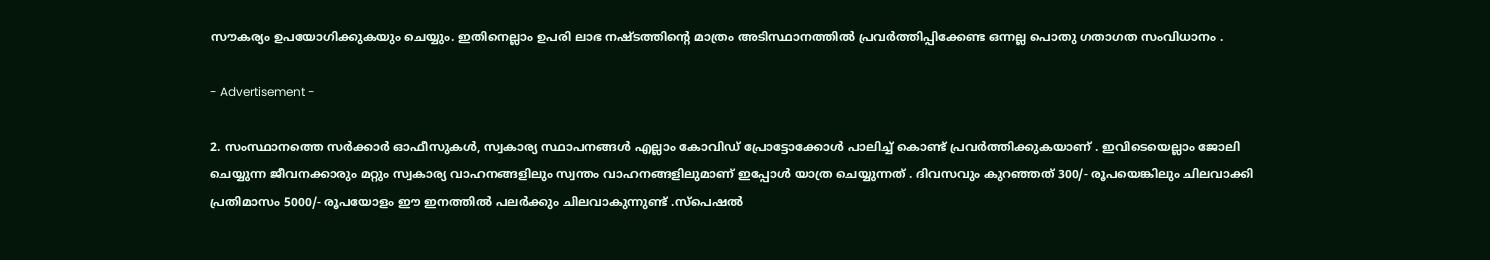സൗകര്യം ഉപയോഗിക്കുകയും ചെയ്യും. ഇതിനെല്ലാം ഉപരി ലാഭ നഷ്ടത്തിൻ്റെ മാത്രം അടിസ്ഥാനത്തിൽ പ്രവർത്തിപ്പിക്കേണ്ട ഒന്നല്ല പൊതു ഗതാഗത സംവിധാനം .

- Advertisement -

2. സംസ്ഥാനത്തെ സർക്കാർ ഓഫീസുകൾ, സ്വകാര്യ സ്ഥാപനങ്ങൾ എല്ലാം കോവിഡ് പ്രോട്ടോക്കോൾ പാലിച്ച് കൊണ്ട് പ്രവർത്തിക്കുകയാണ് . ഇവിടെയെല്ലാം ജോലി ചെയ്യുന്ന ജീവനക്കാരും മറ്റും സ്വകാര്യ വാഹനങ്ങളിലും സ്വന്തം വാഹനങ്ങളിലുമാണ് ഇപ്പോൾ യാത്ര ചെയ്യുന്നത് . ദിവസവും കുറഞ്ഞത് 300/- രൂപയെങ്കിലും ചിലവാക്കി പ്രതിമാസം 5000/- രൂപയോളം ഈ ഇനത്തിൽ പലർക്കും ചിലവാകുന്നുണ്ട് .സ്പെഷൽ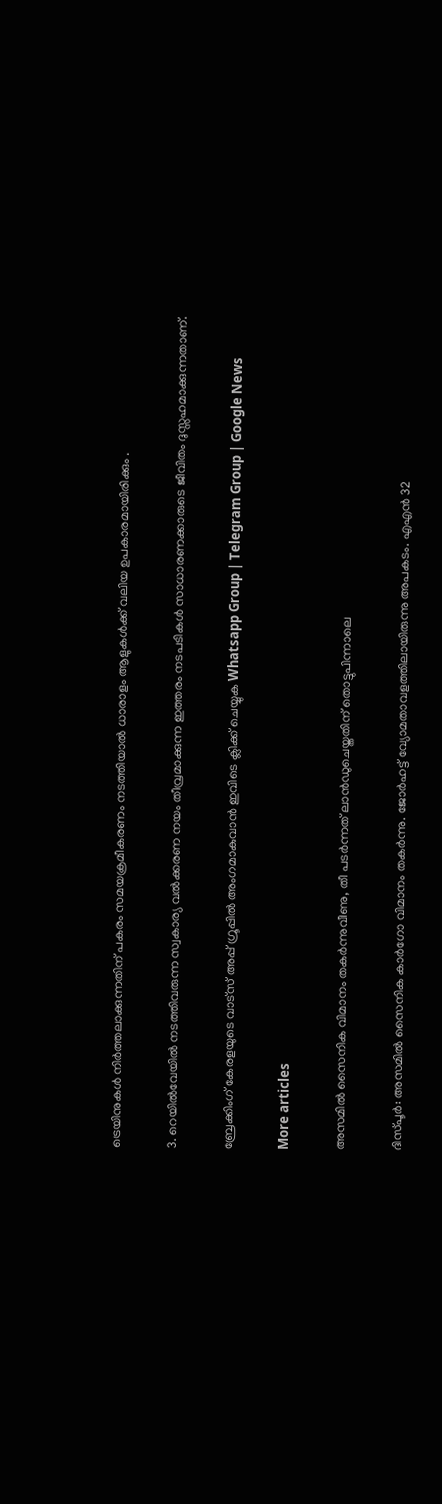ട്രെയിനുകൾ നിർത്തലാക്കുന്നതിന് പകരം സമയക്രമീകരണം നടത്തിയാൽ ധാരാളം ആളുകൾക്ക് വലിയ ഉപകാരമായിരിക്കും .

3. റെയിൽവേയിൽ നടത്തിവരുന്ന സ്വകാര്യ വൽക്കരണ നയം തീവ്രമാക്കുന്ന ഇത്തരം നടപടികൾ സാധാരണക്കാരുടെ ജീവിതം ദുസ്സഹമാക്കുന്നതാണ്.

ബ്രേക്കിംഗ് കേരളയുടെ വാട്സ് അപ്പ് ഗ്രൂപ്പിൽ അംഗമാകുവാൻ ഇവിടെ ക്ലിക്ക് ചെയ്യുക Whatsapp Group | Telegram Group | Google News

More articles

അസമിൽ സൈനിക വിമാനം തകർന്നുവീണു, തീ പടർന്നത് ലാൻഡുചെയ്തതിന് തൊട്ടുപിന്നാലെ

ദിസ്പൂർ: അസമിൽ സൈനിക കാർഗോ വിമാനം തകർന്നു. ജോർഹട്ട് വ്യോമതാവളത്തിലായിരുന്നു അപകടം. എഎൻ 32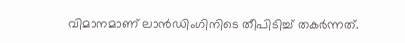വിമാനമാണ് ലാൻഡിംഗിനിടെ തീപിടിച്ച് തകർന്നത്.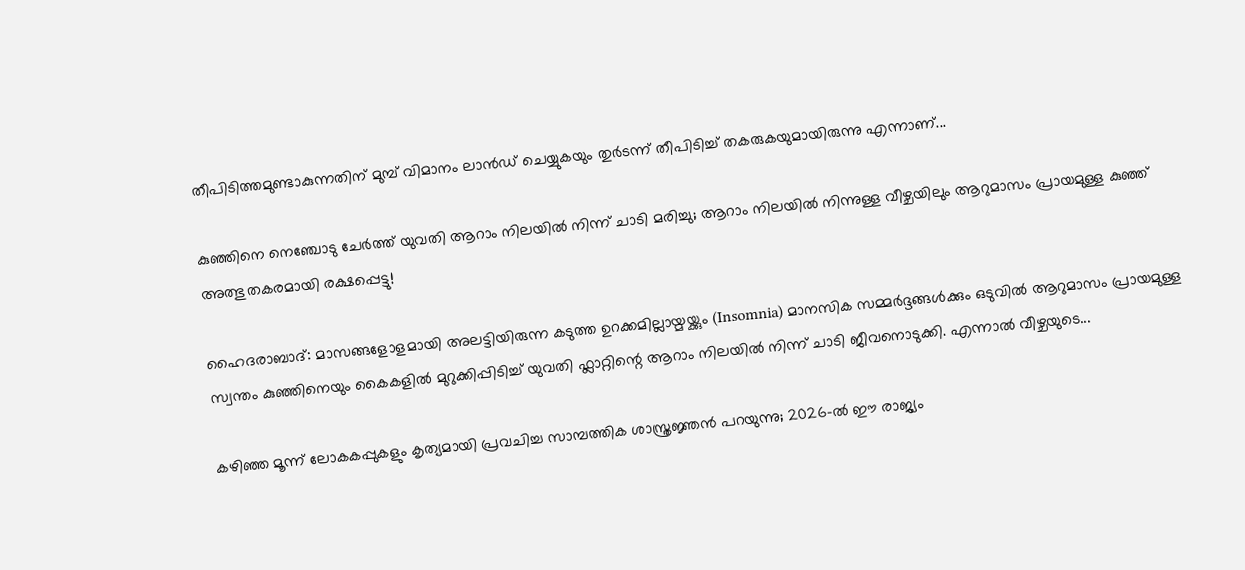തീപിടിത്തമുണ്ടാകുന്നതിന് മുമ്പ് വിമാനം ലാൻഡ് ചെയ്യുകയും തുർടന്ന് തീപിടിച്ച് തകരുകയുമായിരുന്നു എന്നാണ്...

കുഞ്ഞിനെ നെഞ്ചോടു ചേർത്ത് യുവതി ആറാം നിലയിൽ നിന്ന് ചാടി മരിച്ചു; ആറാം നിലയിൽ നിന്നുള്ള വീഴ്ചയിലും ആറുമാസം പ്രായമുള്ള കുഞ്ഞ് അത്ഭുതകരമായി രക്ഷപ്പെട്ടു!

ഹൈദരാബാദ്: മാസങ്ങളോളമായി അലട്ടിയിരുന്ന കടുത്ത ഉറക്കമില്ലായ്മയ്ക്കും (Insomnia) മാനസിക സമ്മർദ്ദങ്ങൾക്കും ഒടുവിൽ ആറുമാസം പ്രായമുള്ള സ്വന്തം കുഞ്ഞിനെയും കൈകളിൽ മുറുക്കിപ്പിടിച്ച് യുവതി ഫ്ലാറ്റിന്റെ ആറാം നിലയിൽ നിന്ന് ചാടി ജീവനൊടുക്കി. എന്നാൽ വീഴ്ചയുടെ...

കഴിഞ്ഞ മൂന്ന് ലോകകപ്പുകളും കൃത്യമായി പ്രവചിച്ച സാമ്പത്തിക ശാസ്ത്രജ്ഞൻ പറയുന്നു; 2026-ൽ ഈ രാജ്യം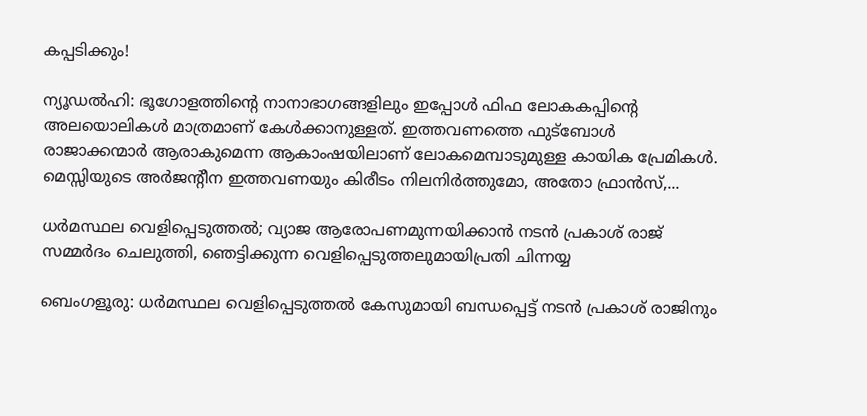കപ്പടിക്കും!

ന്യൂഡൽഹി: ഭൂഗോളത്തിന്റെ നാനാഭാഗങ്ങളിലും ഇപ്പോൾ ഫിഫ ലോകകപ്പിന്റെ അലയൊലികൾ മാത്രമാണ് കേൾക്കാനുള്ളത്. ഇത്തവണത്തെ ഫുട്ബോൾ രാജാക്കന്മാർ ആരാകുമെന്ന ആകാംഷയിലാണ് ലോകമെമ്പാടുമുള്ള കായിക പ്രേമികൾ. മെസ്സിയുടെ അർജന്റീന ഇത്തവണയും കിരീടം നിലനിർത്തുമോ, അതോ ഫ്രാൻസ്,...

ധർമസ്ഥല വെളിപ്പെടുത്തൽ; വ്യാജ ആരോപണമുന്നയിക്കാൻ നടൻ പ്രകാശ്‌ രാജ് സമ്മർദം ചെലുത്തി, ഞെട്ടിക്കുന്ന വെളിപ്പെടുത്തലുമായിപ്രതി ചിന്നയ്യ

ബെംഗളൂരു: ധർമസ്ഥല വെളിപ്പെടുത്തൽ കേസുമായി ബന്ധപ്പെട്ട് നടൻ പ്രകാശ് രാജിനും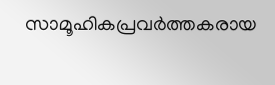സാമൂഹികപ്രവർത്തകരായ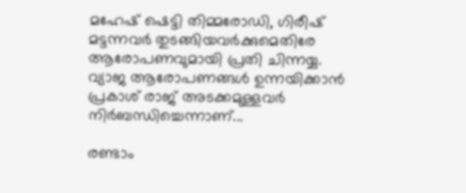മഹേഷ് ഷെട്ടി തിമ്മരോഡി, ഗിരീഷ് മട്ടന്നവർ തുടങ്ങിയവർക്കുമെതിരേ ആരോപണവുമായി പ്രതി ചിന്നയ്യ. വ്യാജ ആരോപണങ്ങൾ ഉന്നയിക്കാൻ പ്രകാശ് രാജ് അടക്കമുള്ളവർ നിർബന്ധിച്ചെന്നാണ്...

രണ്ടാം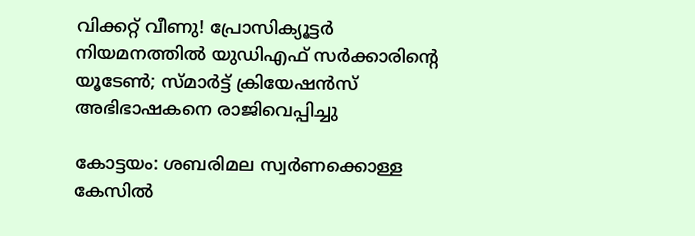വിക്കറ്റ് വീണു! പ്രോസിക്യൂട്ടർ നിയമനത്തിൽ യുഡിഎഫ് സർക്കാരിന്റെ യൂടേൺ; സ്മാർട്ട് ക്രിയേഷൻസ് അഭിഭാഷകനെ രാജിവെപ്പിച്ചു

കോട്ടയം: ശബരിമല സ്വർണക്കൊള്ള കേസിൽ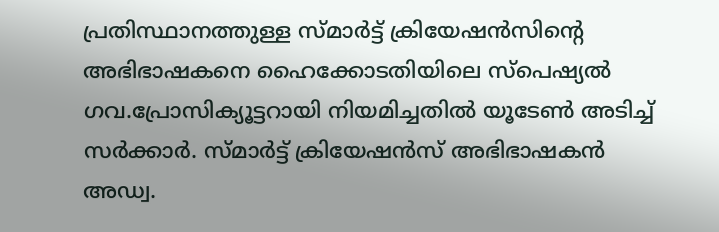പ്രതിസ്ഥാനത്തുള്ള സ്മാർട്ട് ക്രിയേഷൻസിന്റെ അഭിഭാഷകനെ ഹൈക്കോടതിയിലെ സ്‌പെഷ്യൽ ഗവ.പ്രോസിക്യൂട്ടറായി നിയമിച്ചതിൽ യൂടേൺ അടിച്ച് സർക്കാർ. സ്മാർട്ട് ക്രിയേഷൻസ് അഭിഭാഷകൻ അഡ്വ.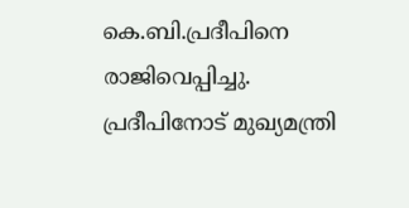കെ.ബി.പ്രദീപിനെ രാജിവെപ്പിച്ചു. പ്രദീപിനോട് മുഖ്യമന്ത്രി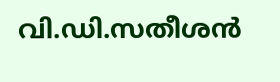വി.ഡി.സതീശൻ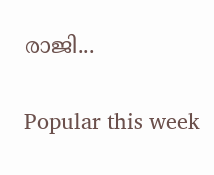രാജി...

Popular this week